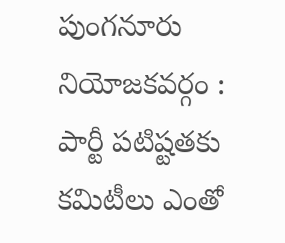పుంగనూరు నియోజకవర్గం : పార్టీ పటిష్టతకు కమిటీలు ఎంతో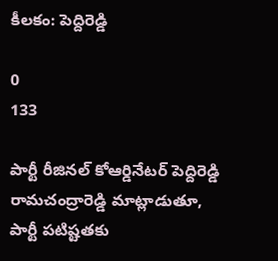కీలకం: పెద్దిరెడ్డి

0
133

పార్టీ రీజినల్ కోఆర్డినేటర్ పెద్దిరెడ్డి రామచంద్రారెడ్డి మాట్లాడుతూ, పార్టీ పటిష్టతకు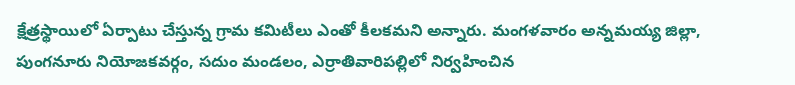క్షేత్రస్థాయిలో ఏర్పాటు చేస్తున్న గ్రామ కమిటీలు ఎంతో కీలకమని అన్నారు. మంగళవారం అన్నమయ్య జిల్లా, పుంగనూరు నియోజకవర్గం, సదుం మండలం, ఎర్రాతివారిపల్లిలో నిర్వహించిన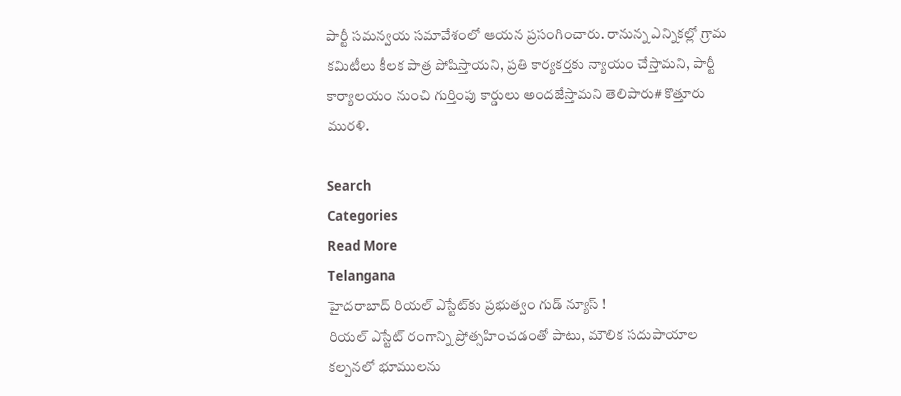పార్టీ సమన్వయ సమావేశంలో ఆయన ప్రసంగించారు. రానున్న ఎన్నికల్లో గ్రామ కమిటీలు కీలక పాత్ర పోషిస్తాయని, ప్రతి కార్యకర్తకు న్యాయం చేస్తామని, పార్టీ కార్యాలయం నుంచి గుర్తింపు కార్డులు అందజేస్తామని తెలిపారు# కొత్తూరు మురళి.

Search
Categories
Read More
Telangana
హైదరాబాద్‌ రియల్ ఎస్టేట్‌కు ప్రభుత్వం గుడ్ న్యూస్ !
రియల్ ఎస్టేట్ రంగాన్ని ప్రోత్సహించడంతో పాటు, మౌలిక సదుపాయాల కల్పనలో భూములను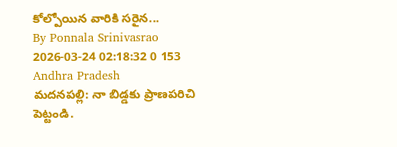కోల్పోయిన వారికి సరైన...
By Ponnala Srinivasrao 2026-03-24 02:18:32 0 153
Andhra Pradesh
మదనపల్లి: నా బిడ్డకు ప్రాణపరిచి పెట్టండి.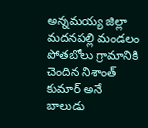అన్నమయ్య జిల్లా మదనపల్లి మండలం పోతబోలు గ్రామానికి చెందిన నిశాంత్ కుమార్ అనే బాలుడు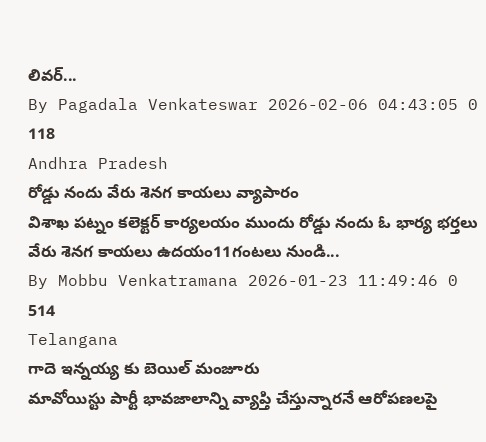లివర్...
By Pagadala Venkateswar 2026-02-06 04:43:05 0 118
Andhra Pradesh
రోడ్డు నందు వేరు శెనగ కాయలు వ్యాపారం
విశాఖ పట్నం కలెక్టర్ కార్యలయం ముందు రోడ్డు నందు ఓ భార్య భర్తలు వేరు శెనగ కాయలు ఉదయం11గంటలు నుండి...
By Mobbu Venkatramana 2026-01-23 11:49:46 0 514
Telangana
గాదె ఇన్నయ్య కు బెయిల్ మంజూరు
మావోయిస్టు పార్టీ భావజాలాన్ని వ్యాప్తి చేస్తున్నారనే ఆరోపణలపై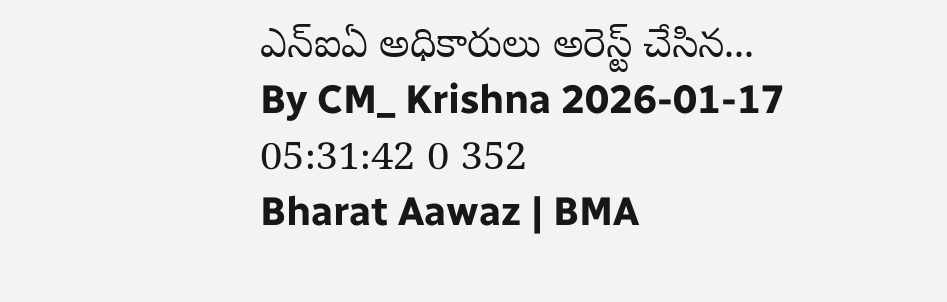ఎన్‌ఐఏ అధికారులు అరెస్ట్ చేసిన...
By CM_ Krishna 2026-01-17 05:31:42 0 352
Bharat Aawaz | BMA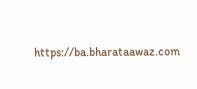https://ba.bharataawaz.com